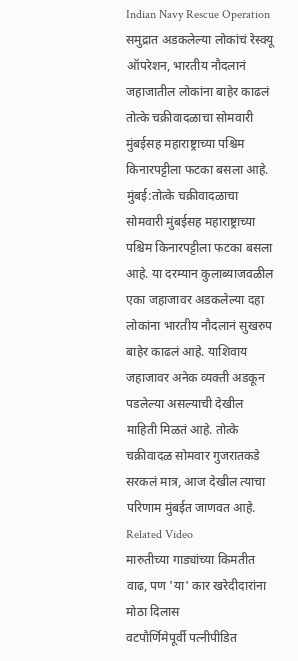Indian Navy Rescue Operation
समुद्रात अडकलेल्या लोकांचं रेस्क्यू ऑपरेशन, भारतीय नौदलानं जहाजातील लोकांना बाहेर काढलं
तोत्के चक्रीवादळाचा सोमवारी मुंबईसह महाराष्ट्राच्या पश्चिम किनारपट्टीला फटका बसला आहे.
मुंबई:तोत्के चक्रीवादळाचा सोमवारी मुंबईसह महाराष्ट्राच्या पश्चिम किनारपट्टीला फटका बसला आहे. या दरम्यान कुलाब्याजवळील एका जहाजावर अडकलेल्या दहा लोकांना भारतीय नौदलानं सुखरुप बाहेर काढलं आहे. याशिवाय जहाजावर अनेक व्यक्ती अडकून पडलेल्या असल्याची देखील माहिती मिळतं आहे. तोत्के चक्रीवादळ सोमवार गुजरातकडे सरकलं मात्र, आज देखील त्याचा परिणाम मुंबईत जाणवत आहे.
Related Video
मारुतीच्या गाड्यांच्या किमतीत वाढ, पण 'या' कार खरेदीदारांना मोठा दिलास
वटपौर्णिमेपूर्वी पत्नीपीडित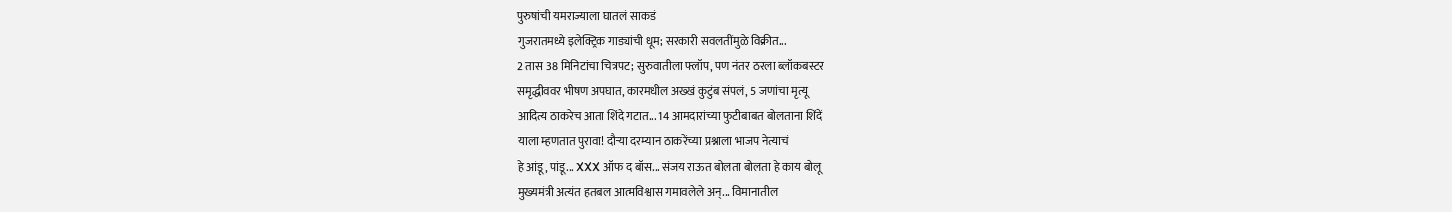पुरुषांची यमराज्याला घातलं साकडं
गुजरातमध्ये इलेक्ट्रिक गाड्यांची धूम; सरकारी सवलतींमुळे विक्रीत...
2 तास 38 मिनिटांचा चित्रपट; सुरुवातीला फ्लॉप, पण नंतर ठरला ब्लॉकबस्टर
समृद्धीववर भीषण अपघात, कारमधील अख्खं कुटुंब संपलं, 5 जणांचा मृत्यू
आदित्य ठाकरेच आता शिंदे गटात... 14 आमदारांच्या फुटीबाबत बोलताना शिंदें
याला म्हणतात पुरावा! दौऱ्या दरम्यान ठाकरेंच्या प्रश्नाला भाजप नेत्याचं
हे आंडू, पांडू... XXX ऑफ द बॉस... संजय राऊत बोलता बोलता हे काय बोलू
मुख्यमंत्री अत्यंत हतबल आत्मविश्वास गमावलेले अन्... विमानातील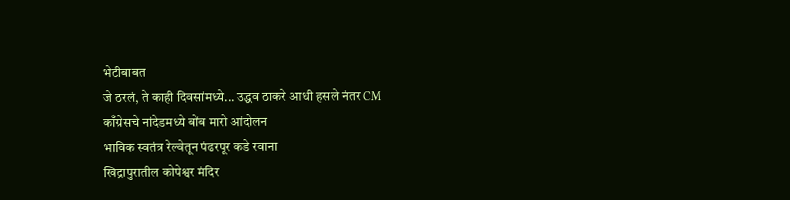भेटीबाबत
जे ठरलं, ते काही दिवसांमध्ये... उद्धव ठाकरे आधी हसले नंतर CM
काँग्रेसचे नांदेडमध्ये बोंब मारो आंदोलन
भाविक स्वतंत्र रेल्वेतून पंढरपूर कडे रवाना
खिद्रापुरातील कोपेश्वर मंदिर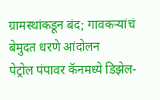ग्रामस्थांकडून बंद; गावकऱ्यांचं बेमुदत धरणे आंदोलन
पेट्रोल पंपावर कॅनमध्ये डिझेल-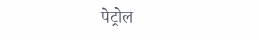पेट्रोल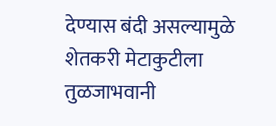देण्यास बंदी असल्यामुळे शेतकरी मेटाकुटीला
तुळजाभवानी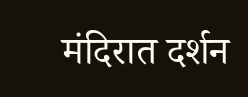मंदिरात दर्शन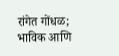रांगेत गोंधळ; भाविक आणि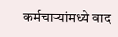कर्मचाऱ्यांमध्ये वाद